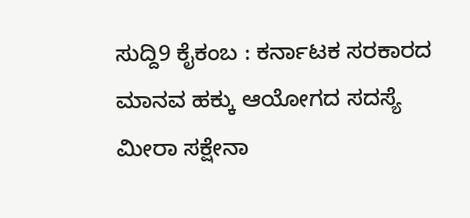ಸುದ್ದಿ9 ಕೈಕಂಬ : ಕರ್ನಾಟಕ ಸರಕಾರದ ಮಾನವ ಹಕ್ಕು ಆಯೋಗದ ಸದಸ್ಯೆ ಮೀರಾ ಸಕ್ಷೇನಾ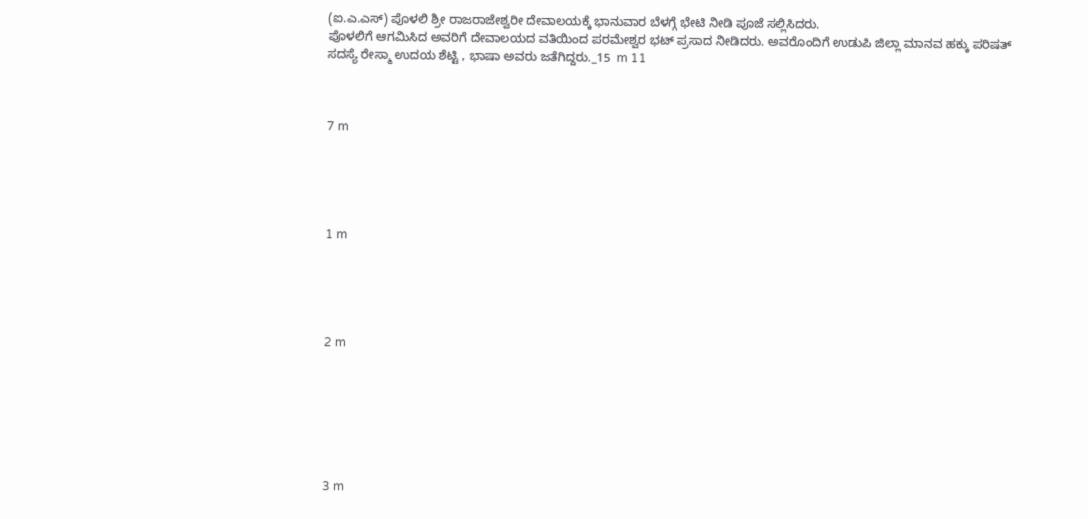(ಐ.ಎ.ಎಸ್) ಪೊಳಲಿ ಶ್ರೀ ರಾಜರಾಜೇಶ್ವರೀ ದೇವಾಲಯಕ್ಕೆ ಭಾನುವಾರ ಬೆಳಗ್ಗೆ ಭೇಟಿ ನೀಡಿ ಪೂಜೆ ಸಲ್ಲಿಸಿದರು.
ಪೊಳಲಿಗೆ ಆಗಮಿಸಿದ ಅವರಿಗೆ ದೇವಾಲಯದ ವತಿಯಿಂದ ಪರಮೇಶ್ವರ ಭಟ್ ಪ್ರಸಾದ ನೀಡಿದರು. ಅವರೊಂದಿಗೆ ಉಡುಪಿ ಜಿಲ್ಲಾ ಮಾನವ ಹಕ್ಕು ಪರಿಷತ್ ಸದಸ್ಯೆ ರೇಸ್ಮಾ ಉದಯ ಶೆಟ್ಟಿ , ಭಾಷಾ ಅವರು ಜತೆಗಿದ್ದರು._15  m 11



7 m





1 m





2 m







3 m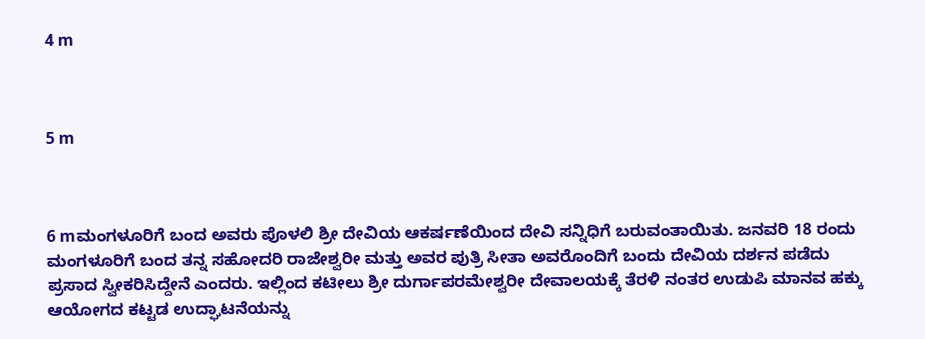4 m



5 m



6 mಮಂಗಳೂರಿಗೆ ಬಂದ ಅವರು ಪೊಳಲಿ ಶ್ರೀ ದೇವಿಯ ಆಕರ್ಷಣೆಯಿಂದ ದೇವಿ ಸನ್ನಿಧಿಗೆ ಬರುವಂತಾಯಿತು. ಜನವರಿ 18 ರಂದು ಮಂಗಳೂರಿಗೆ ಬಂದ ತನ್ನ ಸಹೋದರಿ ರಾಜೇಶ್ವರೀ ಮತ್ತು ಅವರ ಪುತ್ರಿ ಸೀತಾ ಅವರೊಂದಿಗೆ ಬಂದು ದೇವಿಯ ದರ್ಶನ ಪಡೆದು ಪ್ರಸಾದ ಸ್ವೀಕರಿಸಿದ್ದೇನೆ ಎಂದರು. ಇಲ್ಲಿಂದ ಕಟೀಲು ಶ್ರೀ ದುರ್ಗಾಪರಮೇಶ್ವರೀ ದೇವಾಲಯಕ್ಕೆ ತೆರಳಿ ನಂತರ ಉಡುಪಿ ಮಾನವ ಹಕ್ಕು ಆಯೋಗದ ಕಟ್ಟಡ ಉದ್ಘಾಟನೆಯನ್ನು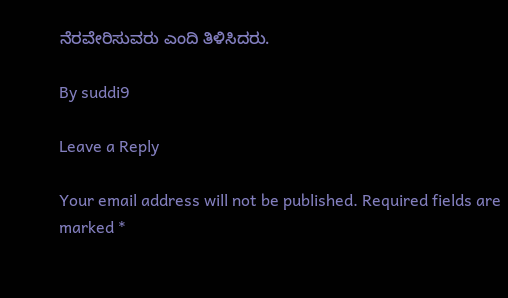ನೆರವೇರಿಸುವರು ಎಂದಿ ತಿಳಿಸಿದರು.

By suddi9

Leave a Reply

Your email address will not be published. Required fields are marked *